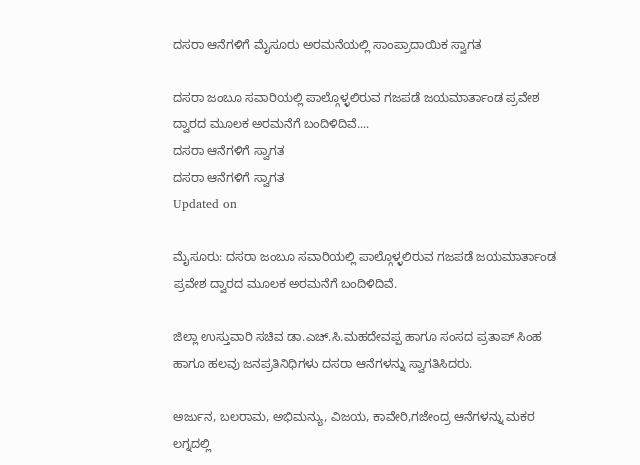ದಸರಾ ಆನೆಗಳಿಗೆ ಮೈಸೂರು ಅರಮನೆಯಲ್ಲಿ ಸಾಂಪ್ರಾದಾಯಿಕ ಸ್ವಾಗತ

ದಸರಾ ಜಂಬೂ ಸವಾರಿಯಲ್ಲಿ ಪಾಲ್ಗೊಳ್ಳಲಿರುವ ಗಜಪಡೆ ಜಯಮಾರ್ತಾಂಡ ಪ್ರವೇಶ ದ್ವಾರದ ಮೂಲಕ ಅರಮನೆಗೆ ಬಂದಿಳಿದಿವೆ....
ದಸರಾ ಆನೆಗಳಿಗೆ ಸ್ವಾಗತ
ದಸರಾ ಆನೆಗಳಿಗೆ ಸ್ವಾಗತ
Updated on

ಮೈಸೂರು: ದಸರಾ ಜಂಬೂ ಸವಾರಿಯಲ್ಲಿ ಪಾಲ್ಗೊಳ್ಳಲಿರುವ ಗಜಪಡೆ ಜಯಮಾರ್ತಾಂಡ ಪ್ರವೇಶ ದ್ವಾರದ ಮೂಲಕ ಅರಮನೆಗೆ ಬಂದಿಳಿದಿವೆ.

ಜಿಲ್ಲಾ ಉಸ್ತುವಾರಿ ಸಚಿವ ಡಾ.ಎಚ್‌.ಸಿ.ಮಹದೇವಪ್ಪ ಹಾಗೂ ಸಂಸದ ಪ್ರತಾಪ್ ಸಿಂಹ ಹಾಗೂ ಹಲವು ಜನಪ್ರತಿನಿಧಿಗಳು ದಸರಾ ಆನೆಗಳನ್ನು ಸ್ವಾಗತಿಸಿದರು.

ಅರ್ಜುನ, ಬಲರಾಮ, ಅಭಿಮನ್ಯು, ವಿಜಯ, ಕಾವೇರಿ,ಗಜೇಂದ್ರ ಆನೆಗಳನ್ನು ಮಕರ ಲಗ್ನದಲ್ಲಿ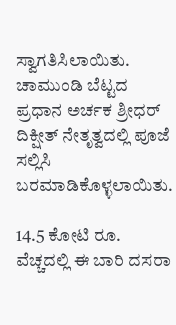ಸ್ವಾಗತಿಸಿಲಾಯಿತು. ಚಾಮುಂಡಿ ಬೆಟ್ಟದ ಪ್ರಧಾನ ಅರ್ಚಕ ಶ್ರೀಧರ್ ದಿಕ್ಷೀತ್ ನೇತೃತ್ವದಲ್ಲಿ ಪೂಜೆ ಸಲ್ಲಿಸಿ ಬರಮಾಡಿಕೊಳ್ಳಲಾಯಿತು.

14.5 ಕೋಟಿ ರೂ. ವೆಚ್ಚದಲ್ಲಿ ಈ ಬಾರಿ ದಸರಾ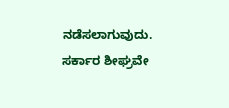ನಡೆಸಲಾಗುವುದು. ಸರ್ಕಾರ ಶೀಘ್ರವೇ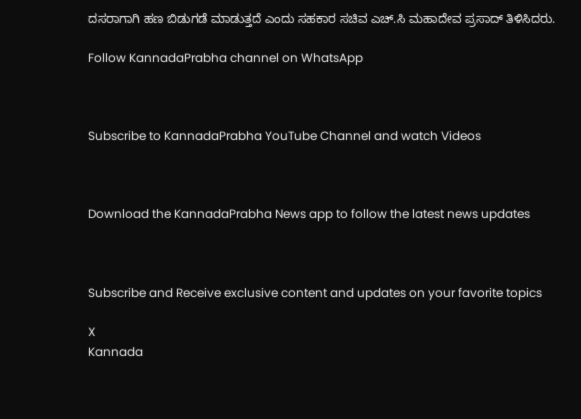ದಸರಾಗಾಗಿ ಹಣ ಬಿಡುಗಡೆ ಮಾಡುತ್ತದೆ ಎಂದು ಸಹಕಾರ ಸಚಿವ ಎಚ್.ಸಿ ಮಹಾದೇವ ಪ್ರಸಾದ್ ತಿಳಿಸಿದರು.

Follow KannadaPrabha channel on WhatsApp



Subscribe to KannadaPrabha YouTube Channel and watch Videos



Download the KannadaPrabha News app to follow the latest news updates



Subscribe and Receive exclusive content and updates on your favorite topics

X
Kannada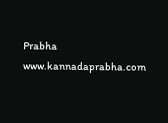Prabha
www.kannadaprabha.com